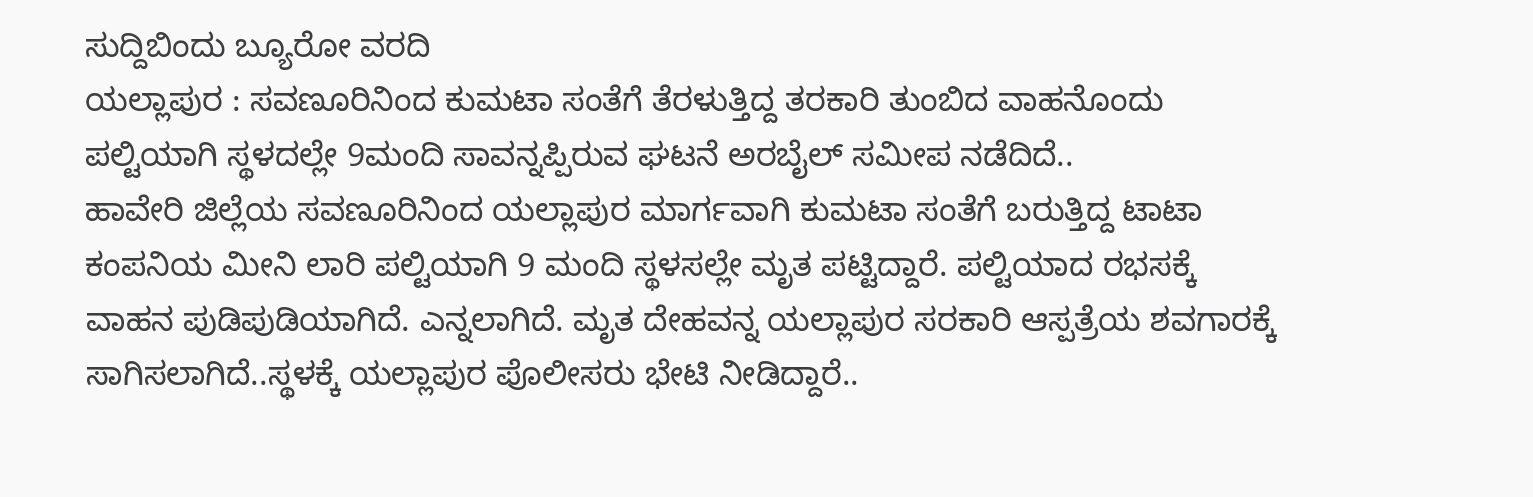ಸುದ್ದಿಬಿಂದು ಬ್ಯೂರೋ ವರದಿ
ಯಲ್ಲಾಪುರ : ಸವಣೂರಿನಿಂದ ಕುಮಟಾ ಸಂತೆಗೆ ತೆರಳುತ್ತಿದ್ದ ತರಕಾರಿ ತುಂಬಿದ ವಾಹನೊಂದು ಪಲ್ಟಿಯಾಗಿ ಸ್ಥಳದಲ್ಲೇ 9ಮಂದಿ ಸಾವನ್ನಪ್ಪಿರುವ ಘಟನೆ ಅರಬೈಲ್ ಸಮೀಪ ನಡೆದಿದೆ..
ಹಾವೇರಿ ಜಿಲ್ಲೆಯ ಸವಣೂರಿನಿಂದ ಯಲ್ಲಾಪುರ ಮಾರ್ಗವಾಗಿ ಕುಮಟಾ ಸಂತೆಗೆ ಬರುತ್ತಿದ್ದ ಟಾಟಾ ಕಂಪನಿಯ ಮೀನಿ ಲಾರಿ ಪಲ್ಟಿಯಾಗಿ 9 ಮಂದಿ ಸ್ಥಳಸಲ್ಲೇ ಮೃತ ಪಟ್ಟಿದ್ದಾರೆ. ಪಲ್ಟಿಯಾದ ರಭಸಕ್ಕೆ ವಾಹನ ಪುಡಿಪುಡಿಯಾಗಿದೆ. ಎನ್ನಲಾಗಿದೆ. ಮೃತ ದೇಹವನ್ನ ಯಲ್ಲಾಪುರ ಸರಕಾರಿ ಆಸ್ಪತ್ರೆಯ ಶವಗಾರಕ್ಕೆ ಸಾಗಿಸಲಾಗಿದೆ..ಸ್ಥಳಕ್ಕೆ ಯಲ್ಲಾಪುರ ಪೊಲೀಸರು ಭೇಟಿ ನೀಡಿದ್ದಾರೆ..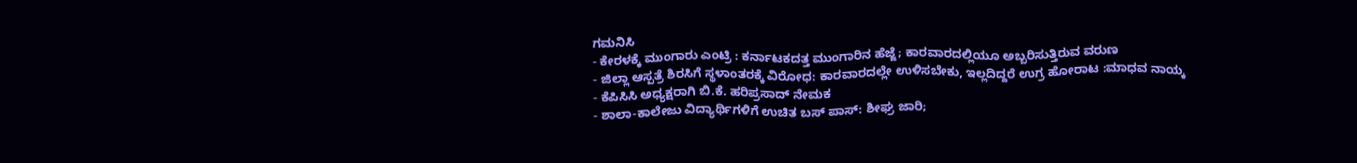ಗಮನಿಸಿ
- ಕೇರಳಕ್ಕೆ ಮುಂಗಾರು ಎಂಟ್ರಿ : ಕರ್ನಾಟಕದತ್ತ ಮುಂಗಾರಿನ ಹೆಜ್ಜೆ; ಕಾರವಾರದಲ್ಲಿಯೂ ಅಬ್ಬರಿಸುತ್ತಿರುವ ವರುಣ
- ಜಿಲ್ಲಾ ಆಸ್ಪತ್ರೆ ಶಿರಸಿಗೆ ಸ್ಥಳಾಂತರಕ್ಕೆ ವಿರೋಧ: ಕಾರವಾರದಲ್ಲೇ ಉಳಿಸಬೇಕು, ಇಲ್ಲದಿದ್ದರೆ ಉಗ್ರ ಹೋರಾಟ :ಮಾಧವ ನಾಯ್ಕ
- ಕೆಪಿಸಿಸಿ ಅಧ್ಯಕ್ಷರಾಗಿ ಬಿ.ಕೆ. ಹರಿಪ್ರಸಾದ್ ನೇಮಕ
- ಶಾಲಾ-ಕಾಲೇಜು ವಿದ್ಯಾರ್ಥಿಗಳಿಗೆ ಉಚಿತ ಬಸ್ ಪಾಸ್: ಶೀಘ್ರ ಜಾರಿ;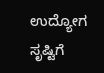ಉದ್ಯೋಗ ಸೃಷ್ಟಿಗೆ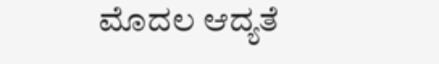ಮೊದಲ ಆದ್ಯತೆ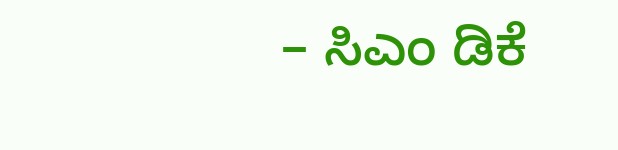– ಸಿಎಂ ಡಿಕೆ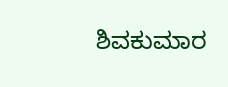ಶಿವಕುಮಾರ